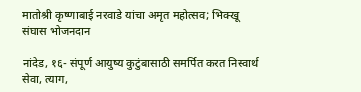मातोश्री कृष्णाबाई नरवाडे यांचा अमृत महोत्सव; भिक्खू संघास भोजनदान

नांदेड, १६- संपूर्ण आयुष्य कुटुंबासाठी समर्पित करत निस्वार्थ सेवा, त्याग,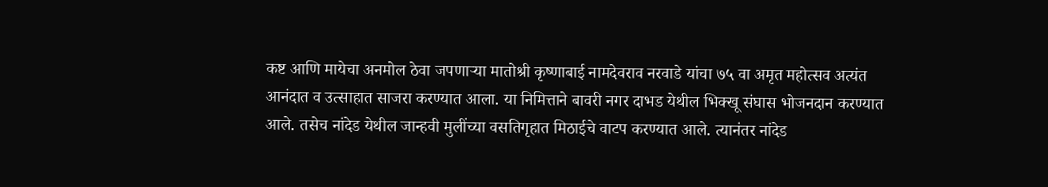कष्ट आणि मायेचा अनमोल ठेवा जपणाऱ्या मातोश्री कृष्णाबाई नामदेवराव नरवाडे यांचा ७५ वा अमृत महोत्सव अत्यंत आनंदात व उत्साहात साजरा करण्यात आला. या निमित्ताने बावरी नगर दाभड येथील भिक्खू संघास भोजनदान करण्यात आले. तसेच नांदेड येथील जान्हवी मुलींच्या वसतिगृहात मिठाईचे वाटप करण्यात आले. त्यानंतर नांदेड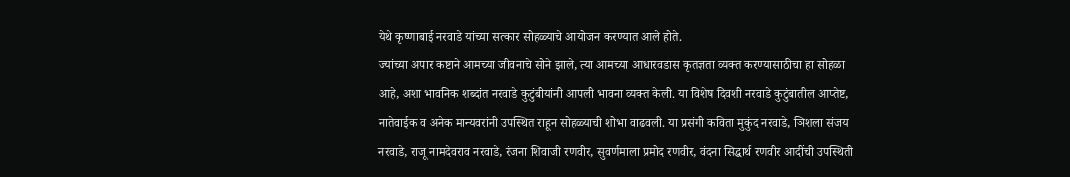येथे कृष्णाबाई नरवाडे यांच्या सत्कार सोहळ्याचे आयोजन करण्यात आले होते.
ज्यांच्या अपार कष्टाने आमच्या जीवनाचे सोने झाले, त्या आमच्या आधारवडास कृतज्ञता व्यक्त करण्यासाठीचा हा सोहळा आहे, अशा भावनिक शब्दांत नरवाडे कुटुंबीयांनी आपली भावना व्यक्त केली. या विशेष दिवशी नरवाडे कुटुंबातील आप्तेष्ट, नातेवाईक व अनेक मान्यवरांनी उपस्थित राहून सोहळ्याची शोभा वाढवली. या प्रसंगी कविता मुकुंद नरवाडे, ञिशला संजय नरवाडे, राजू नामदेवराव नरवाडे, रंजना शिवाजी रणवीर, सुवर्णमाला प्रमोद रणवीर, वंदना सिद्धार्थ रणवीर आदींची उपस्थिती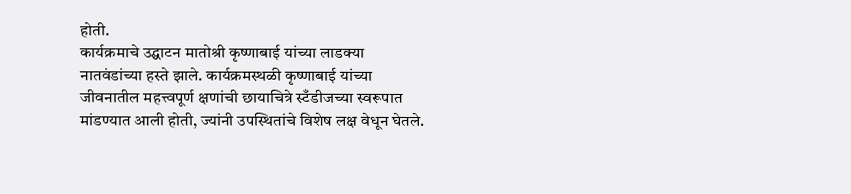होती.
कार्यक्रमाचे उद्घाटन मातोश्री कृष्णाबाई यांच्या लाडक्या नातवंडांच्या हस्ते झाले. कार्यक्रमस्थळी कृष्णाबाई यांच्या जीवनातील महत्त्वपूर्ण क्षणांची छायाचित्रे स्टँडीजच्या स्वरूपात मांडण्यात आली होती, ज्यांनी उपस्थितांचे विशेष लक्ष वेधून घेतले.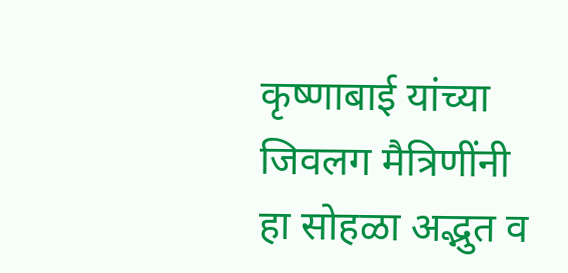कृष्णाबाई यांच्या जिवलग मैत्रिणींनी हा सोहळा अद्भुत व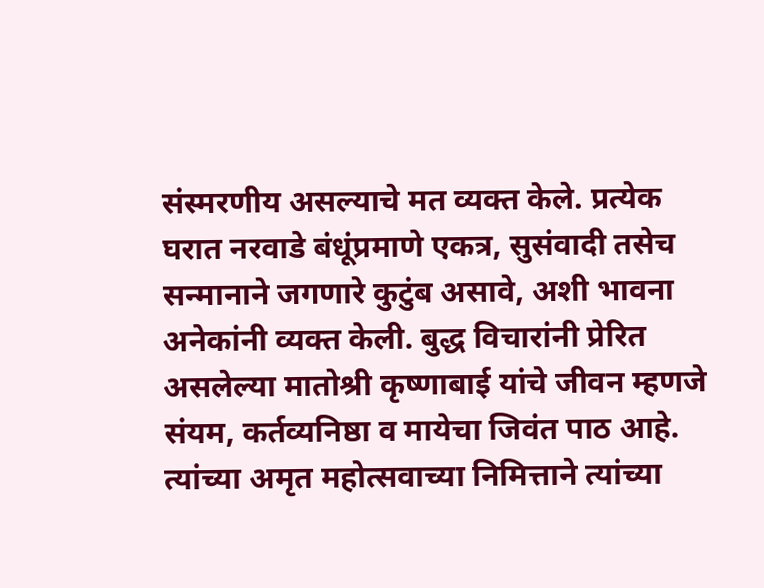संस्मरणीय असल्याचे मत व्यक्त केले. प्रत्येक घरात नरवाडे बंधूंप्रमाणे एकत्र, सुसंवादी तसेच सन्मानाने जगणारे कुटुंब असावे, अशी भावना अनेकांनी व्यक्त केली. बुद्ध विचारांनी प्रेरित असलेल्या मातोश्री कृष्णाबाई यांचे जीवन म्हणजे संयम, कर्तव्यनिष्ठा व मायेचा जिवंत पाठ आहे. त्यांच्या अमृत महोत्सवाच्या निमित्ताने त्यांच्या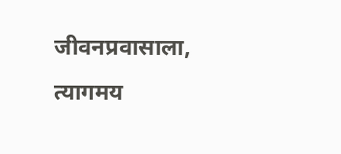जीवनप्रवासाला, त्यागमय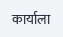कार्याला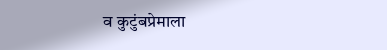व कुटुंबप्रेमाला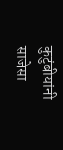कुटुंबीयांनी साजेसा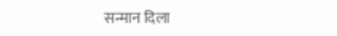सन्मान दिला